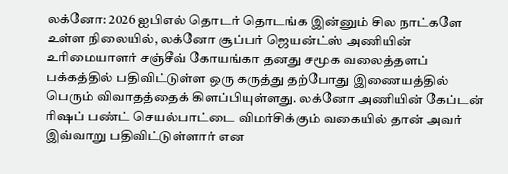லக்னோ: 2026 ஐபிஎல் தொடர் தொடங்க இன்னும் சில நாட்களே உள்ள நிலையில், லக்னோ சூப்பர் ஜெயன்ட்ஸ் அணியின் உரிமையாளர் சஞ்சீவ் கோயங்கா தனது சமூக வலைத்தளப் பக்கத்தில் பதிவிட்டுள்ள ஒரு கருத்து தற்போது இணையத்தில் பெரும் விவாதத்தைக் கிளப்பியுள்ளது. லக்னோ அணியின் கேப்டன் ரிஷப் பண்ட் செயல்பாட்டை விமர்சிக்கும் வகையில் தான் அவர் இவ்வாறு பதிவிட்டுள்ளார் என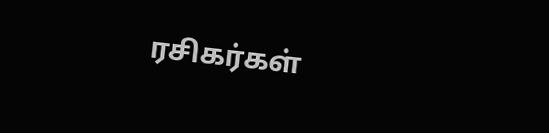ரசிகர்கள்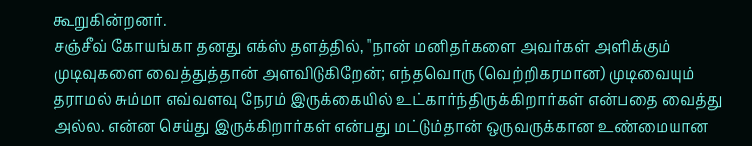கூறுகின்றனர்.
சஞ்சீவ் கோயங்கா தனது எக்ஸ் தளத்தில், "நான் மனிதர்களை அவர்கள் அளிக்கும் முடிவுகளை வைத்துத்தான் அளவிடுகிறேன்; எந்தவொரு (வெற்றிகரமான) முடிவையும் தராமல் சும்மா எவ்வளவு நேரம் இருக்கையில் உட்கார்ந்திருக்கிறார்கள் என்பதை வைத்து அல்ல. என்ன செய்து இருக்கிறார்கள் என்பது மட்டும்தான் ஒருவருக்கான உண்மையான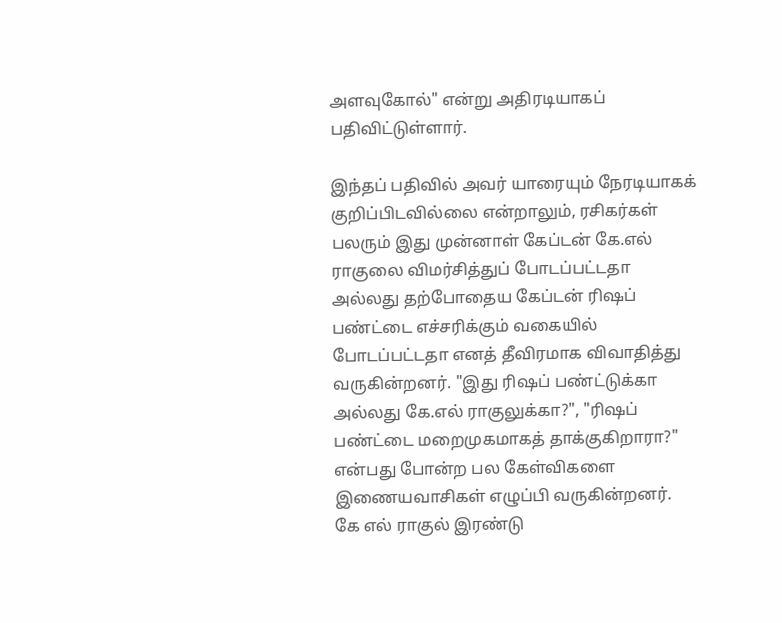அளவுகோல்" என்று அதிரடியாகப் பதிவிட்டுள்ளார்.

இந்தப் பதிவில் அவர் யாரையும் நேரடியாகக் குறிப்பிடவில்லை என்றாலும், ரசிகர்கள் பலரும் இது முன்னாள் கேப்டன் கே.எல் ராகுலை விமர்சித்துப் போடப்பட்டதா அல்லது தற்போதைய கேப்டன் ரிஷப் பண்ட்டை எச்சரிக்கும் வகையில் போடப்பட்டதா எனத் தீவிரமாக விவாதித்து வருகின்றனர். "இது ரிஷப் பண்ட்டுக்கா அல்லது கே.எல் ராகுலுக்கா?", "ரிஷப் பண்ட்டை மறைமுகமாகத் தாக்குகிறாரா?" என்பது போன்ற பல கேள்விகளை இணையவாசிகள் எழுப்பி வருகின்றனர்.
கே எல் ராகுல் இரண்டு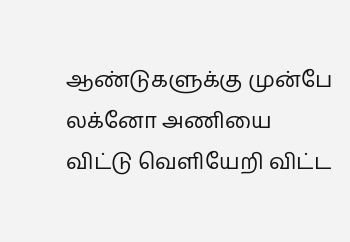ஆண்டுகளுக்கு முன்பே லக்னோ அணியை விட்டு வெளியேறி விட்ட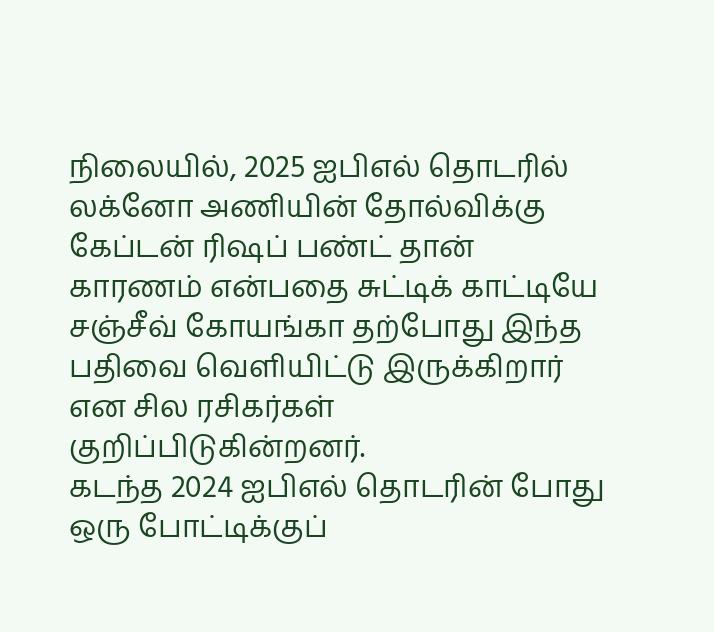நிலையில், 2025 ஐபிஎல் தொடரில் லக்னோ அணியின் தோல்விக்கு கேப்டன் ரிஷப் பண்ட் தான் காரணம் என்பதை சுட்டிக் காட்டியே சஞ்சீவ் கோயங்கா தற்போது இந்த பதிவை வெளியிட்டு இருக்கிறார் என சில ரசிகர்கள் குறிப்பிடுகின்றனர்.
கடந்த 2024 ஐபிஎல் தொடரின் போது ஒரு போட்டிக்குப்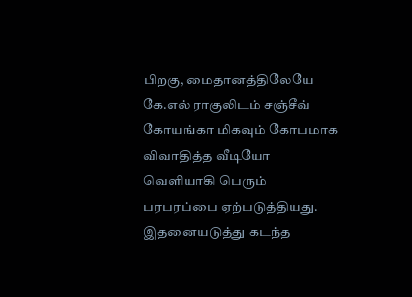பிறகு, மைதானத்திலேயே கே.எல் ராகுலிடம் சஞ்சீவ் கோயங்கா மிகவும் கோபமாக விவாதித்த வீடியோ வெளியாகி பெரும் பரபரப்பை ஏற்படுத்தியது. இதனையடுத்து கடந்த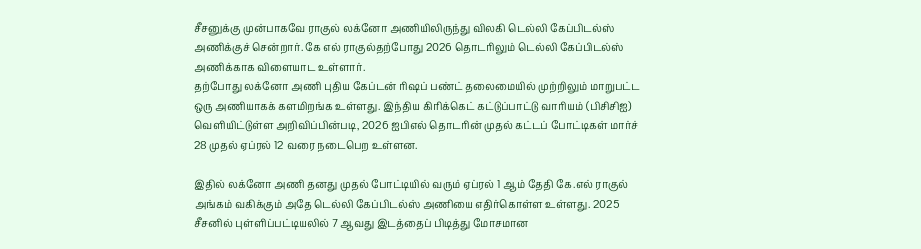சீசனுக்கு முன்பாகவே ராகுல் லக்னோ அணியிலிருந்து விலகி டெல்லி கேப்பிடல்ஸ் அணிக்குச் சென்றார். கே எல் ராகுல்தற்போது 2026 தொடரிலும் டெல்லி கேப்பிடல்ஸ் அணிக்காக விளையாட உள்ளார்.
தற்போது லக்னோ அணி புதிய கேப்டன் ரிஷப் பண்ட் தலைமையில் முற்றிலும் மாறுபட்ட ஒரு அணியாகக் களமிறங்க உள்ளது. இந்திய கிரிக்கெட் கட்டுப்பாட்டு வாரியம் (பிசிசிஐ) வெளியிட்டுள்ள அறிவிப்பின்படி, 2026 ஐபிஎல் தொடரின் முதல் கட்டப் போட்டிகள் மார்ச் 28 முதல் ஏப்ரல் 12 வரை நடைபெற உள்ளன.

இதில் லக்னோ அணி தனது முதல் போட்டியில் வரும் ஏப்ரல் 1 ஆம் தேதி கே.எல் ராகுல் அங்கம் வகிக்கும் அதே டெல்லி கேப்பிடல்ஸ் அணியை எதிர்கொள்ள உள்ளது. 2025 சீசனில் புள்ளிப்பட்டியலில் 7 ஆவது இடத்தைப் பிடித்து மோசமான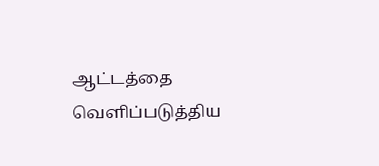ஆட்டத்தை வெளிப்படுத்திய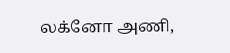லக்னோ அணி,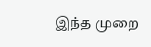இந்த முறை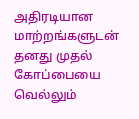அதிரடியான மாற்றங்களுடன் தனது முதல் கோப்பையை வெல்லும்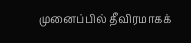முனைப்பில் தீவிரமாகக்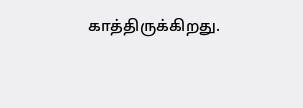காத்திருக்கிறது.